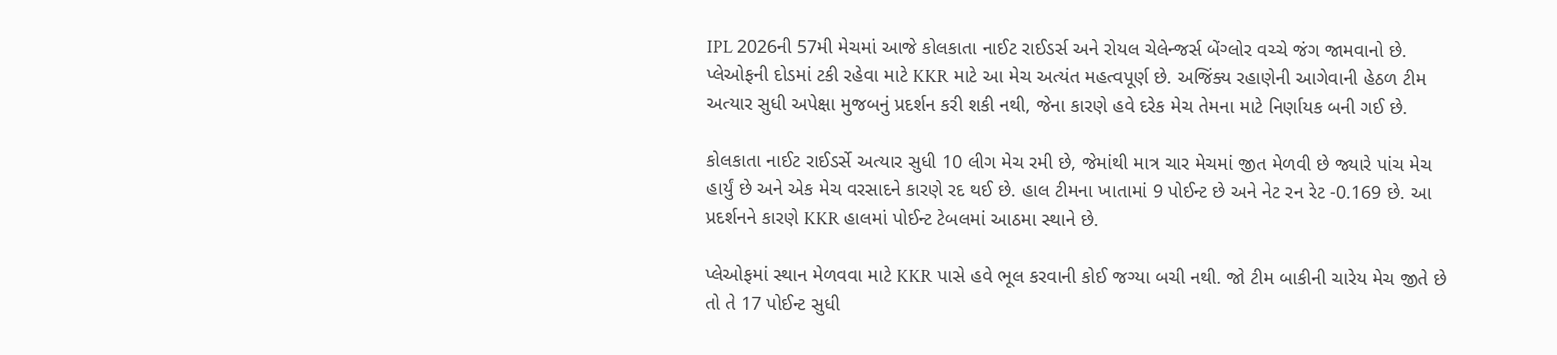IPL 2026ની 57મી મેચમાં આજે કોલકાતા નાઈટ રાઈડર્સ અને રોયલ ચેલેન્જર્સ બેંગ્લોર વચ્ચે જંગ જામવાનો છે. પ્લેઓફની દોડમાં ટકી રહેવા માટે KKR માટે આ મેચ અત્યંત મહત્વપૂર્ણ છે. અજિંક્ય રહાણેની આગેવાની હેઠળ ટીમ અત્યાર સુધી અપેક્ષા મુજબનું પ્રદર્શન કરી શકી નથી, જેના કારણે હવે દરેક મેચ તેમના માટે નિર્ણાયક બની ગઈ છે.

કોલકાતા નાઈટ રાઈડર્સે અત્યાર સુધી 10 લીગ મેચ રમી છે, જેમાંથી માત્ર ચાર મેચમાં જીત મેળવી છે જ્યારે પાંચ મેચ હાર્યું છે અને એક મેચ વરસાદને કારણે રદ થઈ છે. હાલ ટીમના ખાતામાં 9 પોઈન્ટ છે અને નેટ રન રેટ -0.169 છે. આ પ્રદર્શનને કારણે KKR હાલમાં પોઈન્ટ ટેબલમાં આઠમા સ્થાને છે.

પ્લેઓફમાં સ્થાન મેળવવા માટે KKR પાસે હવે ભૂલ કરવાની કોઈ જગ્યા બચી નથી. જો ટીમ બાકીની ચારેય મેચ જીતે છે તો તે 17 પોઈન્ટ સુધી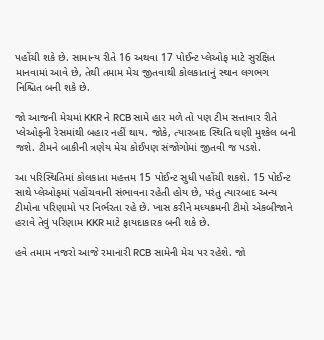પહોંચી શકે છે. સામાન્ય રીતે 16 અથવા 17 પોઈન્ટ પ્લેઓફ માટે સુરક્ષિત માનવામાં આવે છે, તેથી તમામ મેચ જીતવાથી કોલકાતાનું સ્થાન લગભગ નિશ્ચિત બની શકે છે.

જો આજની મેચમાં KKR ને RCB સામે હાર મળે તો પણ ટીમ સત્તાવાર રીતે પ્લેઓફની રેસમાંથી બહાર નહીં થાય. જોકે, ત્યારબાદ સ્થિતિ ઘણી મુશ્કેલ બની જશે. ટીમને બાકીની ત્રણેય મેચ કોઈપણ સંજોગોમાં જીતવી જ પડશે.

આ પરિસ્થિતિમાં કોલકાતા મહત્તમ 15 પોઈન્ટ સુધી પહોંચી શકશે. 15 પોઈન્ટ સાથે પ્લેઓફમાં પહોંચવાની સંભાવના રહેતી હોય છે, પરંતુ ત્યારબાદ અન્ય ટીમોના પરિણામો પર નિર્ભરતા રહે છે. ખાસ કરીને મધ્યક્રમની ટીમો એકબીજાને હરાવે તેવું પરિણામ KKR માટે ફાયદાકારક બની શકે છે.

હવે તમામ નજરો આજે રમાનારી RCB સામેની મેચ પર રહેશે. જો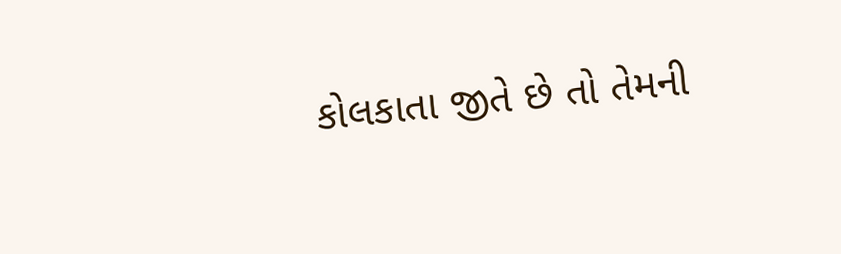કોલકાતા જીતે છે તો તેમની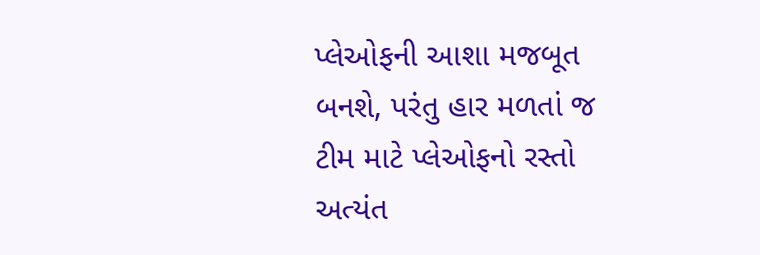પ્લેઓફની આશા મજબૂત બનશે, પરંતુ હાર મળતાં જ ટીમ માટે પ્લેઓફનો રસ્તો અત્યંત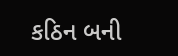કઠિન બની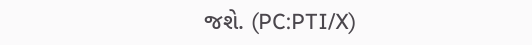જશે. (PC:PTI/X)